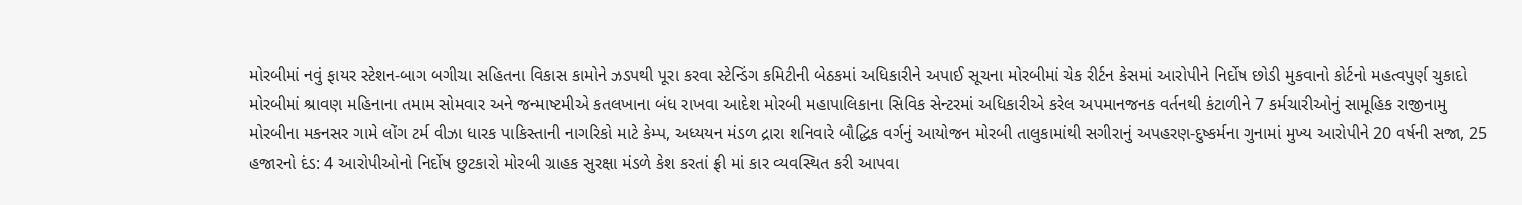મોરબીમાં નવું ફાયર સ્ટેશન-બાગ બગીચા સહિતના વિકાસ કામોને ઝડપથી પૂરા કરવા સ્ટેન્ડિંગ કમિટીની બેઠકમાં અધિકારીને અપાઈ સૂચના મોરબીમાં ચેક રીર્ટન કેસમાં આરોપીને નિર્દોષ છોડી મુકવાનો કોર્ટનો મહત્વપુર્ણ ચુકાદો મોરબીમાં શ્રાવણ મહિનાના તમામ સોમવાર અને જન્માષ્ટમીએ કતલખાના બંધ રાખવા આદેશ મોરબી મહાપાલિકાના સિવિક સેન્ટરમાં અધિકારીએ કરેલ અપમાનજનક વર્તનથી કંટાળીને 7 કર્મચારીઓનું સામૂહિક રાજીનામુ મોરબીના મકનસર ગામે લોંગ ટર્મ વીઝા ધારક પાકિસ્તાની નાગરિકો માટે કેમ્પ, અધ્યયન મંડળ દ્રારા શનિવારે બૌદ્ધિક વર્ગનું આયોજન મોરબી તાલુકામાંથી સગીરાનું અપહરણ-દુષ્કર્મના ગુનામાં મુખ્ય આરોપીને 20 વર્ષની સજા, 25 હજારનો દંડ: 4 આરોપીઓનો નિર્દોષ છુટકારો મોરબી ગ્રાહક સુરક્ષા મંડળે કેશ કરતાં ફ્રી માં કાર વ્યવસ્થિત કરી આપવા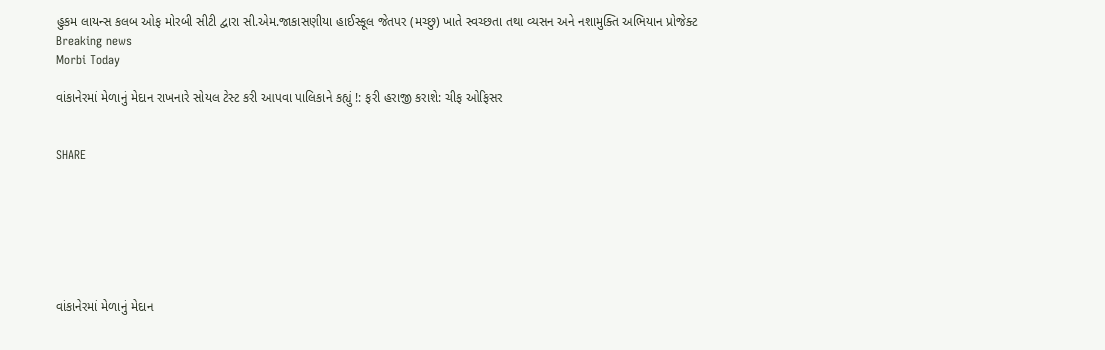હુકમ લાયન્સ કલબ ઓફ મોરબી સીટી દ્વારા સી.એમ.જાકાસણીયા હાઈસ્કૂલ જેતપર (મચ્છુ) ખાતે સ્વચ્છતા તથા વ્યસન અને નશામુક્તિ અભિયાન પ્રોજેક્ટ
Breaking news
Morbi Today

વાંકાનેરમાં મેળાનું મેદાન રાખનારે સોયલ ટેસ્ટ કરી આપવા પાલિકાને કહ્યું !: ફરી હરાજી કરાશે: ચીફ ઓફિસર


SHARE







વાંકાનેરમાં મેળાનું મેદાન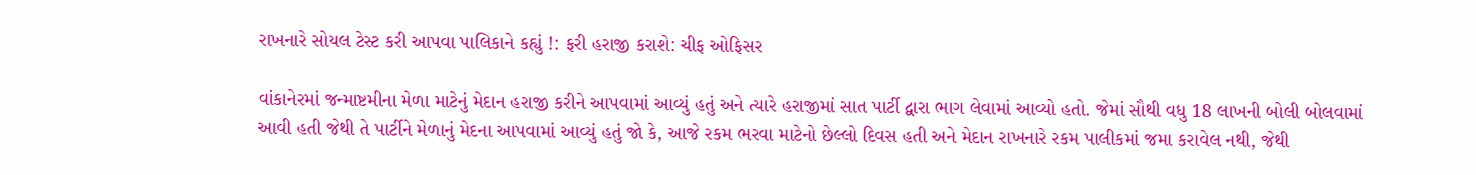રાખનારે સોયલ ટેસ્ટ કરી આપવા પાલિકાને કહ્યું !: ફરી હરાજી કરાશે: ચીફ ઓફિસર

વાંકાનેરમાં જન્માષ્ટમીના મેળા માટેનું મેદાન હરાજી કરીને આપવામાં આવ્યું હતું અને ત્યારે હરાજીમાં સાત પાર્ટી દ્વારા ભાગ લેવામાં આવ્યો હતો. જેમાં સૌથી વધુ 18 લાખની બોલી બોલવામાં આવી હતી જેથી તે પાર્ટીને મેળાનું મેદના આપવામાં આવ્યું હતું જો કે, આજે રકમ ભરવા માટેનો છેલ્લો દિવસ હતી અને મેદાન રાખનારે રકમ પાલીકમાં જમા કરાવેલ નથી, જેથી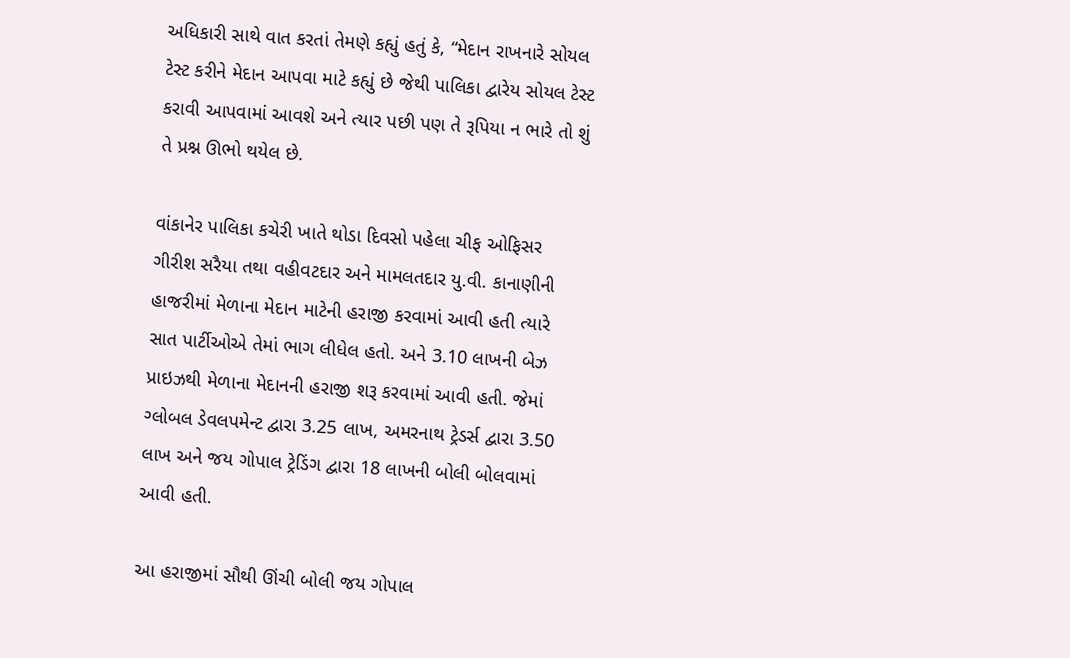અધિકારી સાથે વાત કરતાં તેમણે કહ્યું હતું કે, “મેદાન રાખનારે સોયલ ટેસ્ટ કરીને મેદાન આપવા માટે કહ્યું છે જેથી પાલિકા દ્વારેય સોયલ ટેસ્ટ કરાવી આપવામાં આવશે અને ત્યાર પછી પણ તે રૂપિયા ન ભારે તો શું તે પ્રશ્ન ઊભો થયેલ છે.

વાંકાનેર પાલિકા કચેરી ખાતે થોડા દિવસો પહેલા ચીફ ઓફિસર ગીરીશ સરૈયા તથા વહીવટદાર અને મામલતદાર યુ.વી. કાનાણીની હાજરીમાં મેળાના મેદાન માટેની હરાજી કરવામાં આવી હતી ત્યારે સાત પાર્ટીઓએ તેમાં ભાગ લીધેલ હતો. અને 3.10 લાખની બેઝ પ્રાઇઝથી મેળાના મેદાનની હરાજી શરૂ કરવામાં આવી હતી. જેમાં ગ્લોબલ ડેવલપમેન્ટ દ્વારા 3.25 લાખ, અમરનાથ ટ્રેડર્સ દ્વારા 3.50 લાખ અને‌ જય ગોપાલ ટ્રેડિંગ દ્વારા 18 લાખની બોલી બોલવામાં આવી હતી.

આ હરાજીમાં સૌથી ઊંચી બોલી જય ગોપાલ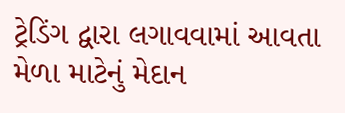ટ્રેડિંગ દ્વારા લગાવવામાં આવતા મેળા માટેનું મેદાન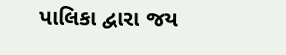પાલિકા દ્વારા જય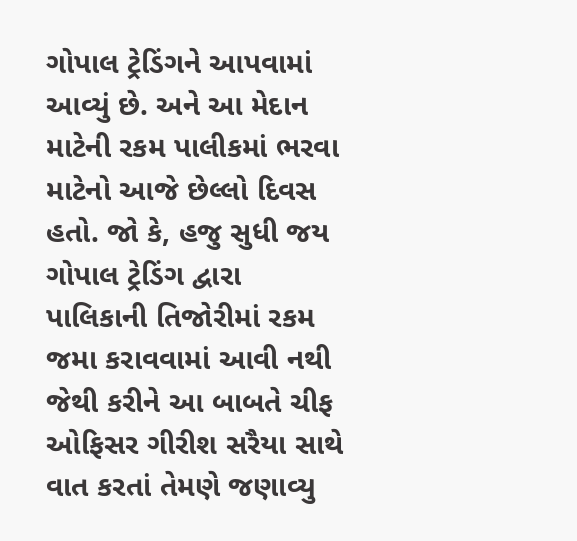ગોપાલ ટ્રેડિંગને આપવામાં આવ્યું છે. અને આ મેદાન માટેની રકમ પાલીકમાં ભરવા માટેનો આજે છેલ્લો દિવસ હતો. જો કે, હજુ સુધી જય ગોપાલ ટ્રેડિંગ દ્વારા પાલિકાની તિજોરીમાં રકમ જમા કરાવવામાં આવી નથી જેથી કરીને આ બાબતે ચીફ ઓફિસર ગીરીશ સરૈયા સાથે વાત કરતાં તેમણે જણાવ્યુ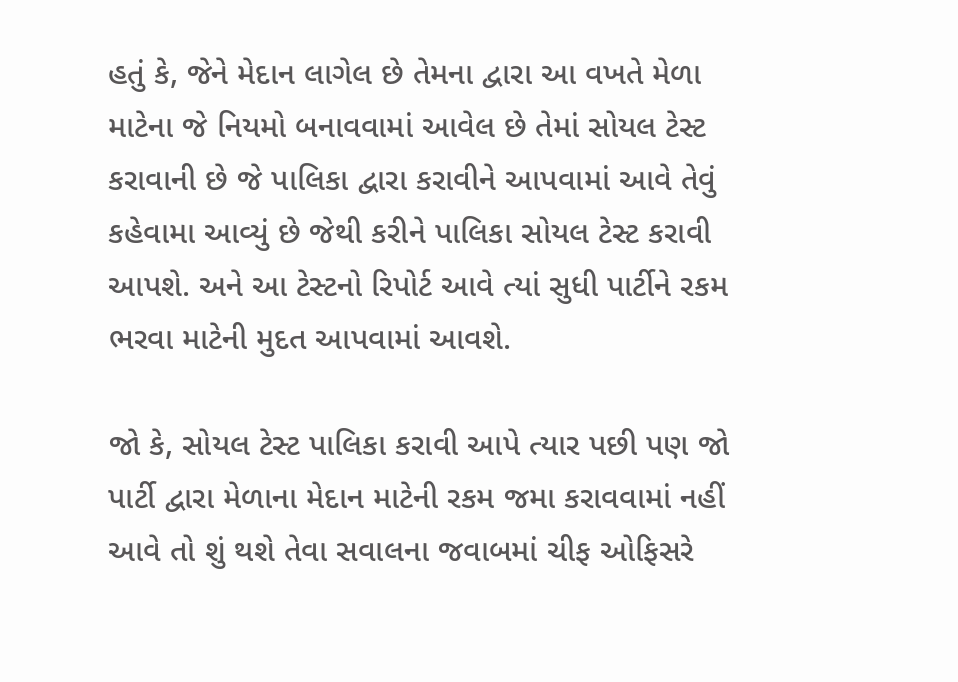હતું કે, જેને મેદાન લાગેલ છે તેમના દ્વારા આ વખતે મેળા માટેના જે નિયમો બનાવવામાં આવેલ છે તેમાં સોયલ ટેસ્ટ કરાવાની છે જે પાલિકા દ્વારા કરાવીને આપવામાં આવે તેવું કહેવામા આવ્યું છે જેથી કરીને પાલિકા સોયલ ટેસ્ટ કરાવી આપશે. અને આ ટેસ્ટનો રિપોર્ટ આવે ત્યાં સુધી પાર્ટીને રકમ ભરવા માટેની મુદત આપવામાં આવશે.

જો કે, સોયલ ટેસ્ટ પાલિકા કરાવી આપે ત્યાર પછી પણ જો પાર્ટી દ્વારા મેળાના મેદાન માટેની રકમ જમા કરાવવામાં નહીં આવે તો શું થશે તેવા સવાલના જવાબમાં ચીફ ઓફિસરે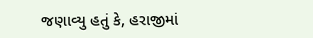જણાવ્યુ હતું કે, હરાજીમાં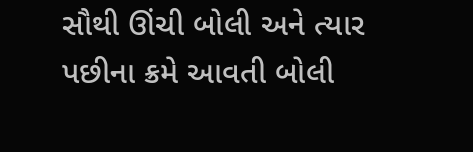સૌથી ઊંચી બોલી અને ત્યાર પછીના ક્રમે આવતી બોલી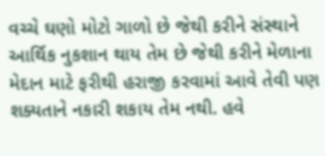વચ્ચે ઘણો મોટો ગાળો છે જેથી કરીને સંસ્થાને આર્થિક નુકશાન થાય તેમ છે જેથી કરીને મેળાના મેદાન માટે ફરીથી હરાજી કરવામાં આવે તેવી પણ શક્યતાને નકારી શકાય તેમ નથી. હવે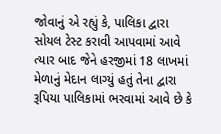જોવાનું એ રહ્યું કે, પાલિકા દ્વારા સોયલ ટેસ્ટ કરાવી આપવામાં આવે ત્યાર બાદ જેને હરજીમાં 18 લાખમાં મેળાનું મેદાન લાગ્યું હતું તેના દ્વારા રૂપિયા પાલિકામાં ભરવામાં આવે છે કે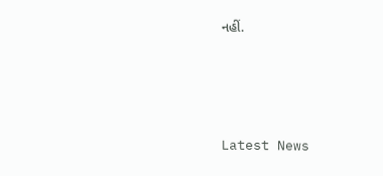નહીં.






Latest News